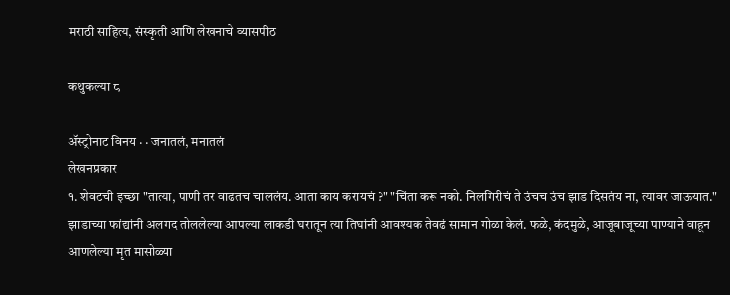मराठी साहित्य, संस्कृती आणि लेखनाचे व्यासपीठ

कथुकल्या ८

ॲस्ट्रोनाट विनय · · जनातलं, मनातलं
लेखनप्रकार
१. शेवटची इच्छा "तात्या, पाणी तर वाढतच चाललंय. आता काय करायचं ?" "चिंता करू नको. निलगिरीचं ते उंचच उंच झाड दिसतंय ना, त्यावर जाऊयात." झाडाच्या फांद्यांनी अलगद तोललेल्या आपल्या लाकडी घरातून त्या तिघांनी आवश्यक तेवढं सामान गोळा केलं. फळे, कंदमुळे, आजूबाजूच्या पाण्याने वाहून आणलेल्या मृत मासोळ्या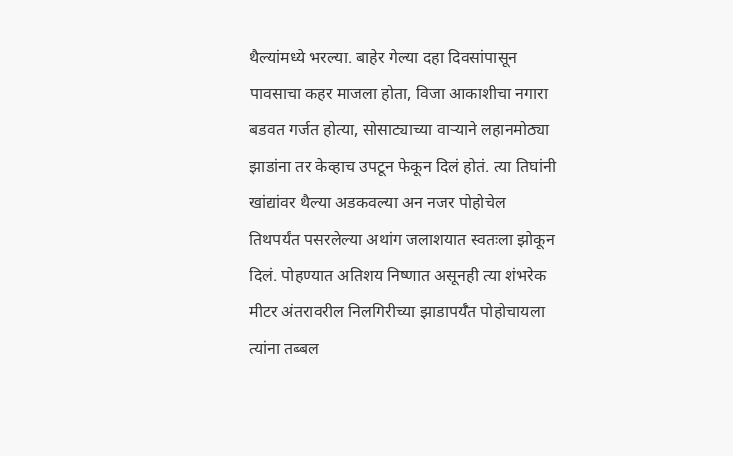थैल्यांमध्ये भरल्या. बाहेर गेल्या दहा दिवसांपासून पावसाचा कहर माजला होता, विजा आकाशीचा नगारा बडवत गर्जत होत्या, सोसाट्याच्या वाऱ्याने लहानमोठ्या झाडांना तर केव्हाच उपटून फेकून दिलं होतं. त्या तिघांनी खांद्यांवर थैल्या अडकवल्या अन नजर पोहोचेल तिथपर्यंत पसरलेल्या अथांग जलाशयात स्वतःला झोकून दिलं. पोहण्यात अतिशय निष्णात असूनही त्या शंभरेक मीटर अंतरावरील निलगिरीच्या झाडापर्यँत पोहोचायला त्यांना तब्बल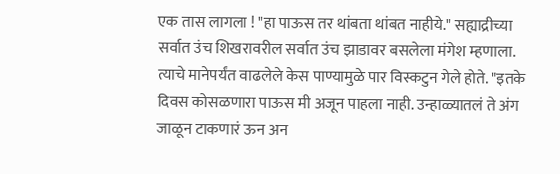एक तास लागला ! "हा पाऊस तर थांबता थांबत नाहीये." सह्याद्रीच्या सर्वात उंच शिखरावरील सर्वात उंच झाडावर बसलेला मंगेश म्हणाला. त्याचे मानेपर्यंत वाढलेले केस पाण्यामुळे पार विस्कटुन गेले होते. "इतके दिवस कोसळणारा पाऊस मी अजून पाहला नाही. उन्हाळ्यातलं ते अंग जाळून टाकणारं ऊन अन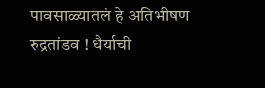पावसाळ्यातलं हे अतिभीषण रुद्रतांडव ! धैर्याची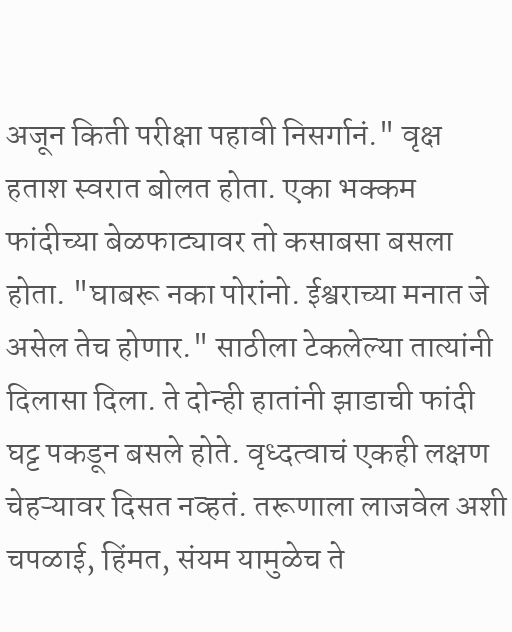अजून किती परीक्षा पहावी निसर्गानं." वृक्ष हताश स्वरात बोलत होता. एका भक्कम फांदीच्या बेळफाट्यावर तो कसाबसा बसला होता. "घाबरू नका पोरांनो. ईश्वराच्या मनात जे असेल तेच होणार." साठीला टेकलेल्या तात्यांनी दिलासा दिला. ते दोन्ही हातांनी झाडाची फांदी घट्ट पकडून बसले होते. वृध्दत्वाचं एकही लक्षण चेहऱ्यावर दिसत नव्हतं. तरूणाला लाजवेल अशी चपळाई, हिंमत, संयम यामुळेच ते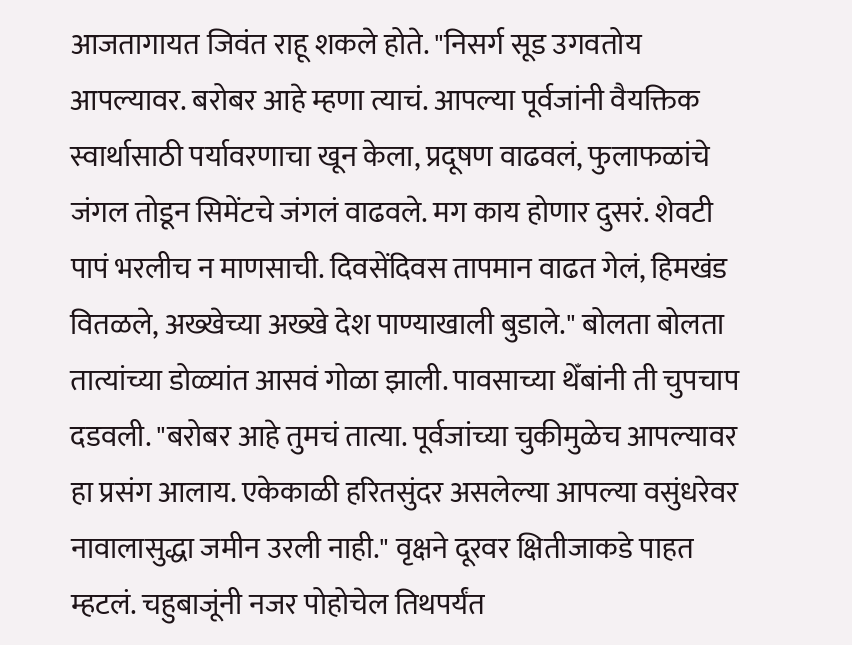आजतागायत जिवंत राहू शकले होते. "निसर्ग सूड उगवतोय आपल्यावर. बरोबर आहे म्हणा त्याचं. आपल्या पूर्वजांनी वैयक्तिक स्वार्थासाठी पर्यावरणाचा खून केला, प्रदूषण वाढवलं, फुलाफळांचे जंगल तोडून सिमेंटचे जंगलं वाढवले. मग काय होणार दुसरं. शेवटी पापं भरलीच न माणसाची. दिवसेंदिवस तापमान वाढत गेलं, हिमखंड वितळले, अख्खेच्या अख्खे देश पाण्याखाली बुडाले." बोलता बोलता तात्यांच्या डोळ्यांत आसवं गोळा झाली. पावसाच्या थेँबांनी ती चुपचाप दडवली. "बरोबर आहे तुमचं तात्या. पूर्वजांच्या चुकीमुळेच आपल्यावर हा प्रसंग आलाय. एकेकाळी हरितसुंदर असलेल्या आपल्या वसुंधरेवर नावालासुद्धा जमीन उरली नाही." वृक्षने दूरवर क्षितीजाकडे पाहत म्हटलं. चहुबाजूंनी नजर पोहोचेल तिथपर्यंत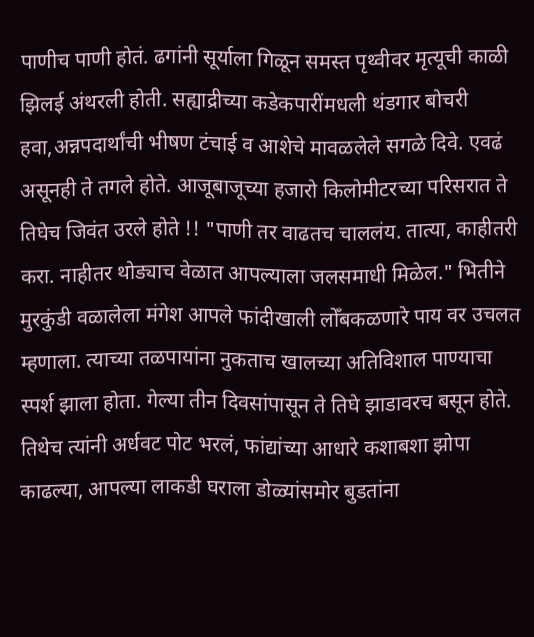पाणीच पाणी होतं. ढगांनी सूर्याला गिळून समस्त पृथ्वीवर मृत्यूची काळी झिलई अंथरली होती. सह्याद्रीच्या कडेकपारींमधली थंडगार बोचरी हवा,अन्नपदार्थांची भीषण टंचाई व आशेचे मावळलेले सगळे दिवे. एवढं असूनही ते तगले होते. आजूबाजूच्या हजारो किलोमीटरच्या परिसरात ते तिघेच जिवंत उरले होते !! "पाणी तर वाढतच चाललंय. तात्या, काहीतरी करा. नाहीतर थोड्याच वेळात आपल्याला जलसमाधी मिळेल." भितीने मुरकुंडी वळालेला मंगेश आपले फांदीखाली लोँबकळणारे पाय वर उचलत म्हणाला. त्याच्या तळपायांना नुकताच खालच्या अतिविशाल पाण्याचा स्पर्श झाला होता. गेल्या तीन दिवसांपासून ते तिघे झाडावरच बसून होते. तिथेच त्यांनी अर्धवट पोट भरलं, फांद्यांच्या आधारे कशाबशा झोपा काढल्या, आपल्या लाकडी घराला डोळ्यांसमोर बुडतांना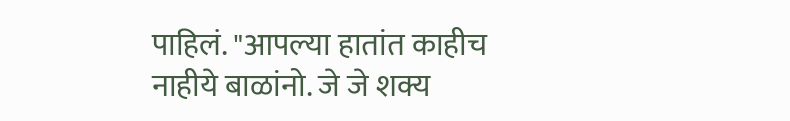पाहिलं. "आपल्या हातांत काहीच नाहीये बाळांनो. जे जे शक्य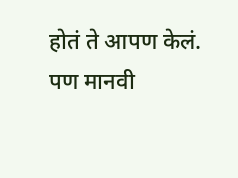होतं ते आपण केलं. पण मानवी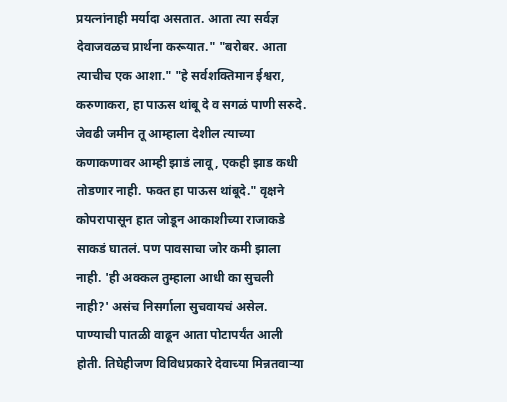प्रयत्नांनाही मर्यादा असतात. आता त्या सर्वज्ञ देवाजवळच प्रार्थना करूयात." "बरोबर. आता त्याचीच एक आशा." "हे सर्वशक्तिमान ईश्वरा, करुणाकरा, हा पाऊस थांबू दे व सगळं पाणी सरुदे. जेवढी जमीन तू आम्हाला देशील त्याच्या कणाकणावर आम्ही झाडं लावू, एकही झाड कधी तोडणार नाही. फक्त हा पाऊस थांबूदे." वृक्षने कोपरापासून हात जोडून आकाशीच्या राजाकडे साकडं घातलं. पण पावसाचा जोर कमी झाला नाही. 'ही अक्कल तुम्हाला आधी का सुचली नाही?' असंच निसर्गाला सुचवायचं असेल. पाण्याची पातळी वाढून आता पोटापर्यंत आली होती. तिघेहीजण विविधप्रकारे देवाच्या मिन्नतवाऱ्या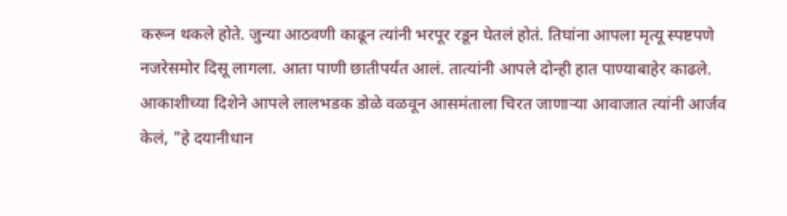करून थकले होते. जुन्या आठवणी काढून त्यांनी भरपूर रडून घेतलं होतं. तिघांना आपला मृत्यू स्पष्टपणे नजरेसमोर दिसू लागला. आता पाणी छातीपर्यंत आलं. तात्यांनी आपले दोन्ही हात पाण्याबाहेर काढले. आकाशीच्या दिशेने आपले लालभडक डोळे वळवून आसमंताला चिरत जाणाऱ्या आवाजात त्यांनी आर्जव केलं, "हे दयानीधान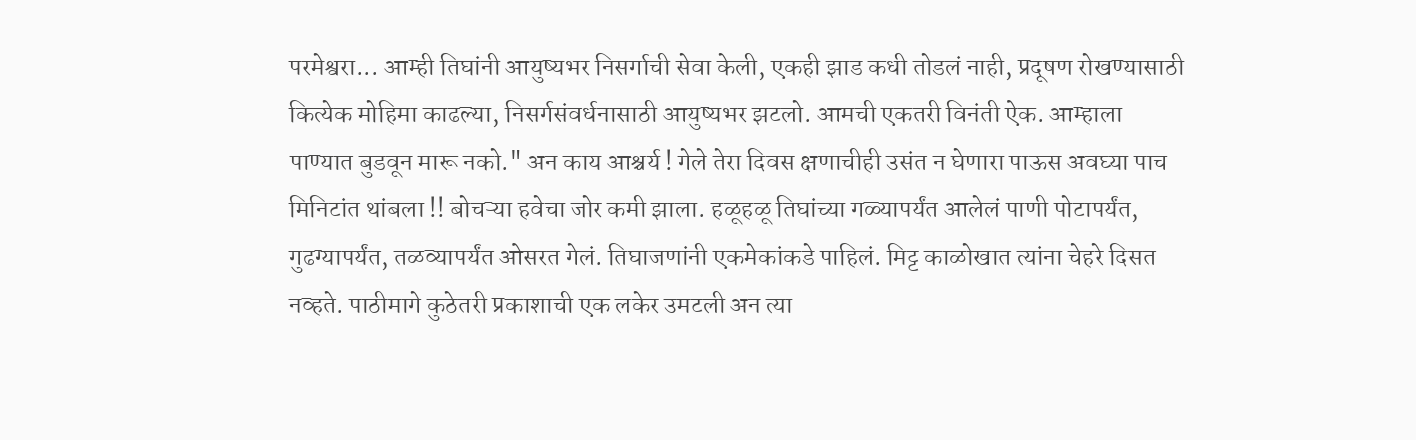परमेश्वरा... आम्ही तिघांनी आयुष्यभर निसर्गाची सेवा केली, एकही झाड कधी तोडलं नाही, प्रदूषण रोखण्यासाठी कित्येक मोहिमा काढल्या, निसर्गसंवर्धनासाठी आयुष्यभर झटलो. आमची एकतरी विनंती ऐक. आम्हाला पाण्यात बुडवून मारू नको." अन काय आश्चर्य ! गेले तेरा दिवस क्षणाचीही उसंत न घेणारा पाऊस अवघ्या पाच मिनिटांत थांबला !! बोचऱ्या हवेचा जोर कमी झाला. हळूहळू तिघांच्या गळ्यापर्यंत आलेलं पाणी पोटापर्यंत, गुढग्यापर्यंत, तळव्यापर्यंत ओसरत गेलं. तिघाजणांनी एकमेकांकडे पाहिलं. मिट्ट काळोखात त्यांना चेहरे दिसत नव्हते. पाठीमागे कुठेतरी प्रकाशाची एक लकेर उमटली अन त्या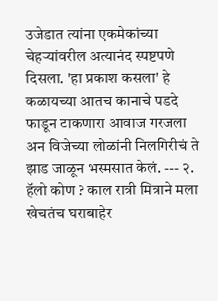उजेडात त्यांना एकमेकांच्या चेहऱ्यांवरील अत्यानंद स्पष्टपणे दिसला. 'हा प्रकाश कसला' हे कळायच्या आतच कानाचे पडदे फाडून टाकणारा आवाज गरजला अन विजेच्या लोळांनी निलगिरीचं ते झाड जाळून भस्मसात केलं. --- २. हॅलो कोण ? काल रात्री मित्राने मला खेचतंच घराबाहेर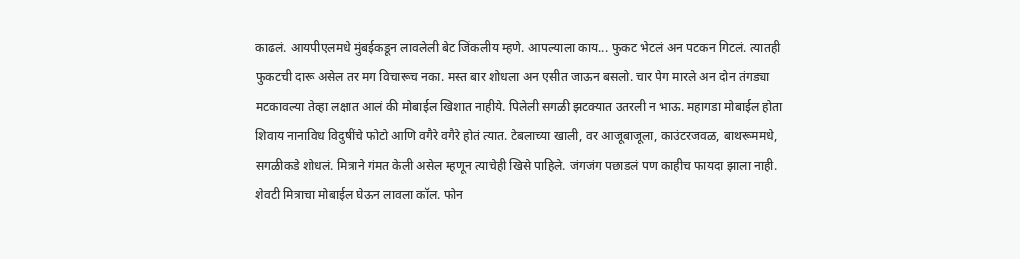काढलं. आयपीएलमधे मुंबईकडून लावलेली बेट जिंकलीय म्हणे. आपल्याला काय... फुकट भेटलं अन पटकन गिटलं. त्यातही फुकटची दारू असेल तर मग विचारूच नका. मस्त बार शोधला अन एसीत जाऊन बसलो. चार पेग मारले अन दोन तंगड्या मटकावल्या तेव्हा लक्षात आलं की मोबाईल खिशात नाहीये. पिलेली सगळी झटक्यात उतरली न भाऊ. महागडा मोबाईल होता शिवाय नानाविध विदुषींचे फोटो आणि वगैरे वगैरे होतं त्यात. टेबलाच्या खाली, वर आजूबाजूला, काउंटरजवळ, बाथरूममधे, सगळीकडे शोधलं. मित्राने गंमत केली असेल म्हणून त्याचेही खिसे पाहिले. जंगजंग पछाडलं पण काहीच फायदा झाला नाही. शेवटी मित्राचा मोबाईल घेऊन लावला कॉल. फोन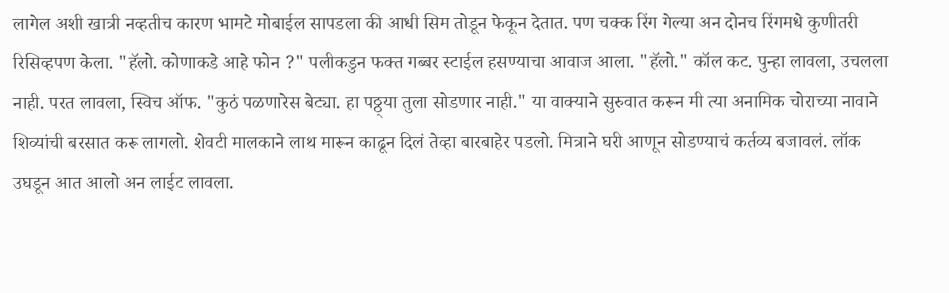लागेल अशी खात्री नव्हतीच कारण भामटे मोबाईल सापडला की आधी सिम तोडून फेकून देतात. पण चक्क रिंग गेल्या अन दोनच रिंगमधे कुणीतरी रिसिव्हपण केला. "हॅलो. कोणाकडे आहे फोन ?" पलीकडुन फक्त गब्बर स्टाईल हसण्याचा आवाज आला. "हॅलो." कॉल कट. पुन्हा लावला, उचलला नाही. परत लावला, स्विच ऑफ. "कुठं पळणारेस बेट्या. हा पठ्ठ्या तुला सोडणार नाही." या वाक्याने सुरुवात करून मी त्या अनामिक चोराच्या नावाने शिव्यांची बरसात करू लागलो. शेवटी मालकाने लाथ मारून काढून दिलं तेव्हा बारबाहेर पडलो. मित्राने घरी आणून सोडण्याचं कर्तव्य बजावलं. लॉक उघडून आत आलो अन लाईट लावला.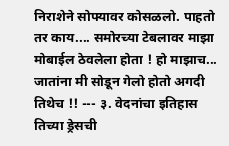निराशेने सोफ्यावर कोसळलो. पाहतो तर काय.... समोरच्या टेबलावर माझा मोबाईल ठेवलेला होता ! हो माझाच... जातांना मी सोडून गेलो होतो अगदी तिथेच !! --- ३. वेदनांचा इतिहास तिच्या ड्रेसची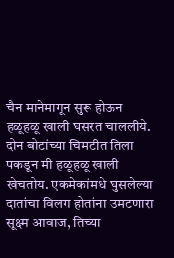चैन मानेमागून सुरू होऊन हळूहळू खाली घसरत चाललीये. दोन बोटांच्या चिमटीत तिला पकडून मी हळूहळू खाली खेचतोय. एकमेकांमधे घुसलेल्या दातांचा विलग होतांना उमटणारा सूक्ष्म आवाज, तिच्या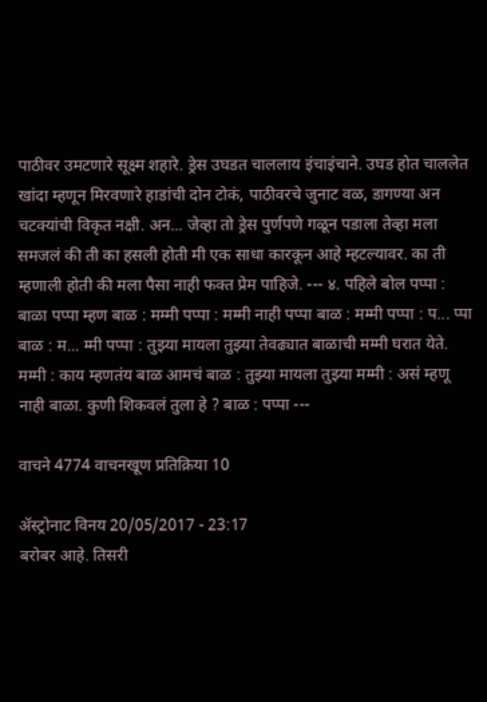पाठीवर उमटणारे सूक्ष्म शहारे. ड्रेस उघडत चाललाय इंचाइंचाने. उघड होत चाललेत खांदा म्हणून मिरवणारे हाडांची दोन टोकं, पाठीवरचे जुनाट वळ, डागण्या अन चटक्यांची विकृत नक्षी. अन... जेव्हा तो ड्रेस पुर्णपणे गळून पडाला तेव्हा मला समजलं की ती का हसली होती मी एक साधा कारकून आहे म्हटल्यावर. का ती म्हणाली होती की मला पैसा नाही फक्त प्रेम पाहिजे. --- ४. पहिले बोल पप्पा : बाळा पप्पा म्हण बाळ : मम्मी पप्पा : मम्मी नाही पप्पा बाळ : मम्मी पप्पा : प... प्पा बाळ : म... म्मी पप्पा : तुझ्या मायला तुझ्या तेवढ्यात बाळाची मम्मी घरात येते. मम्मी : काय म्हणतंय बाळ आमचं बाळ : तुझ्या मायला तुझ्या मम्मी : असं म्हणू नाही बाळा. कुणी शिकवलं तुला हे ? बाळ : पप्पा ---

वाचने 4774 वाचनखूण प्रतिक्रिया 10

ॲस्ट्रोनाट विनय 20/05/2017 - 23:17
बरोबर आहे. तिसरी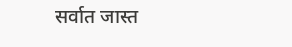सर्वात जास्त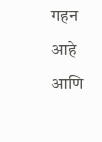गहन आहे आणि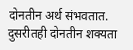दोनतीन अर्थ संभवतात. दुसरीतही दोनतीन शक्यता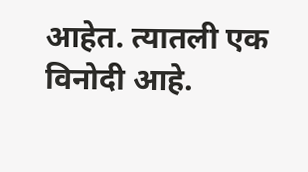आहेत. त्यातली एक विनोदी आहे.